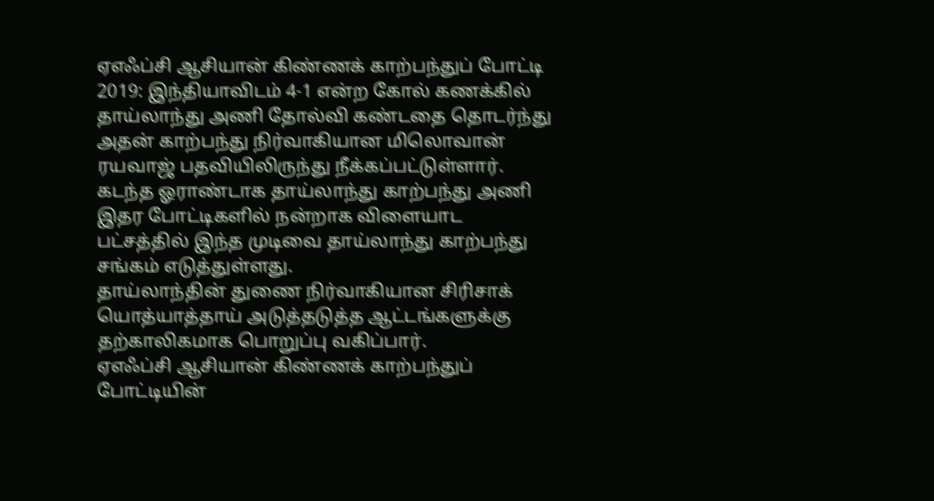ஏஎஃப்சி ஆசியான் கிண்ணக் காற்பந்துப் போட்டி 2019: இந்தியாவிடம் 4-1 என்ற கோல் கணக்கில் தாய்லாந்து அணி தோல்வி கண்டதை தொடர்ந்து அதன் காற்பந்து நிர்வாகியான மிலொவான் ரயவாஜ் பதவியிலிருந்து நீக்கப்பட்டுள்ளார்.
கடந்த ஓராண்டாக தாய்லாந்து காற்பந்து அணி இதர போட்டிகளில் நன்றாக விளையாட பட்சத்தில் இந்த முடிவை தாய்லாந்து காற்பந்து சங்கம் எடுத்துள்ளது.
தாய்லாந்தின் துணை நிர்வாகியான சிரிசாக் யொத்யாத்தாய் அடுத்தடுத்த ஆட்டங்களுக்கு தற்காலிகமாக பொறுப்பு வகிப்பார்.
ஏஎஃப்சி ஆசியான் கிண்ணக் காற்பந்துப் போட்டியின்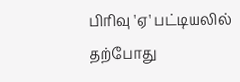பிரிவு 'ஏ' பட்டியலில் தற்போது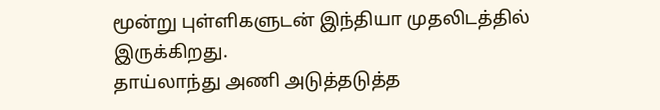மூன்று புள்ளிகளுடன் இந்தியா முதலிடத்தில் இருக்கிறது.
தாய்லாந்து அணி அடுத்தடுத்த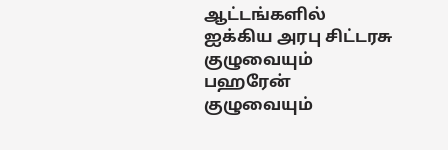ஆட்டங்களில் ஐக்கிய அரபு சிட்டரசு குழுவையும் பஹரேன் குழுவையும்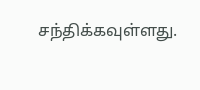சந்திக்கவுள்ளது.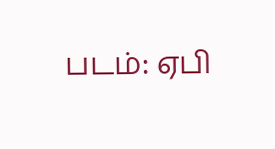படம்: ஏபி